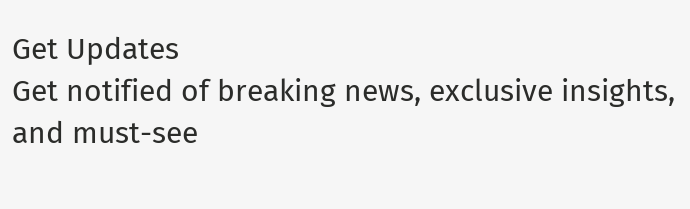Get Updates
Get notified of breaking news, exclusive insights, and must-see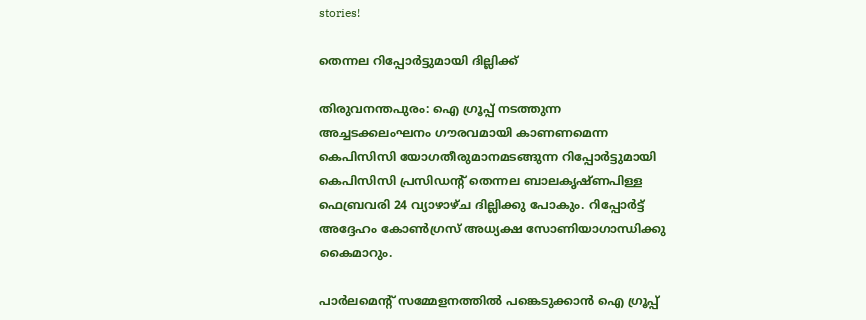stories!

തെന്നല റിപ്പോര്‍ട്ടുമായി ദില്ലിക്ക്

തിരുവനന്തപുരം: ഐ ഗ്രൂപ്പ് നടത്തുന്ന അച്ചടക്കലംഘനം ഗൗരവമായി കാണണമെന്ന കെപിസിസി യോഗതീരുമാനമടങ്ങുന്ന റിപ്പോര്‍ട്ടുമായി കെപിസിസി പ്രസിഡന്റ് തെന്നല ബാലകൃഷ്ണപിള്ള ഫെബ്രവരി 24 വ്യാഴാഴ്ച ദില്ലിക്കു പോകും. റിപ്പോര്‍ട്ട് അദ്ദേഹം കോണ്‍ഗ്രസ് അധ്യക്ഷ സോണിയാഗാന്ധിക്കു കൈമാറും.

പാര്‍ലമെന്റ് സമ്മേളനത്തില്‍ പങ്കെടുക്കാന്‍ ഐ ഗ്രൂപ്പ്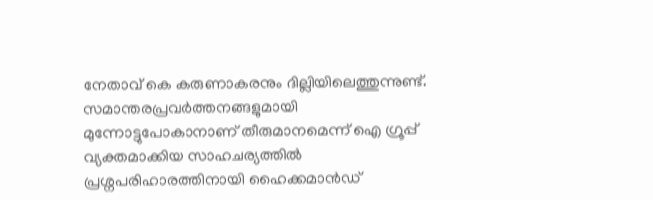നേതാവ് കെ കരുണാകരനും ദില്ലിയിലെത്തുന്നുണ്ട്. സമാന്തരപ്രവര്‍ത്തനങ്ങളുമായി മുന്നോട്ടുപോകാനാണ് തീരുമാനമെന്ന് ഐ ഗ്രൂപ്പ് വ്യക്തമാക്കിയ സാഹചര്യത്തില്‍ പ്രശ്നപരിഹാരത്തിനായി ഹൈക്കമാന്‍ഡ്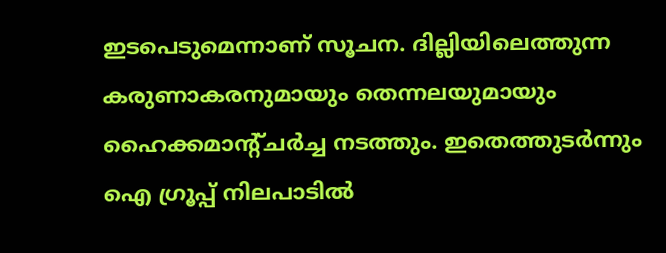ഇടപെടുമെന്നാണ് സൂചന. ദില്ലിയിലെത്തുന്ന കരുണാകരനുമായും തെന്നലയുമായും ഹൈക്കമാന്റ്ചര്‍ച്ച നടത്തും. ഇതെത്തുടര്‍ന്നും ഐ ഗ്രൂപ്പ് നിലപാടില്‍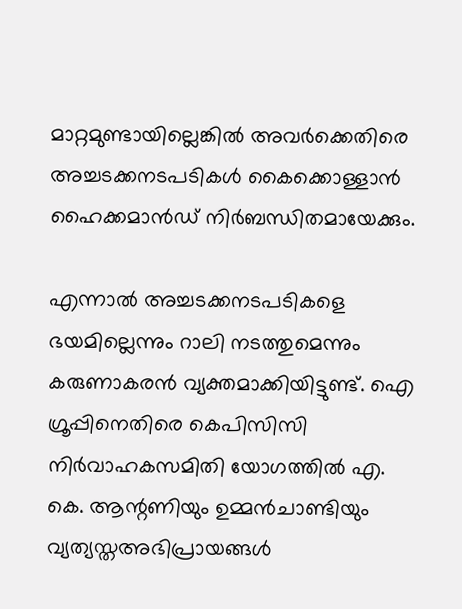മാറ്റമുണ്ടായില്ലെങ്കില്‍ അവര്‍ക്കെതിരെ അച്ചടക്കനടപടികള്‍ കൈക്കൊള്ളാന്‍ ഹൈക്കമാന്‍ഡ് നിര്‍ബന്ധിതമായേക്കും.

എന്നാല്‍ അച്ചടക്കനടപടികളെ ഭയമില്ലെന്നും റാലി നടത്തുമെന്നും കരുണാകരന്‍ വ്യക്തമാക്കിയിട്ടുണ്ട്. ഐ ഗ്രൂപ്പിനെതിരെ കെപിസിസി നിര്‍വാഹകസമിതി യോഗത്തില്‍ എ. കെ. ആന്റണിയും ഉമ്മന്‍ചാണ്ടിയും വ്യത്യസ്തഅഭിപ്രായങ്ങള്‍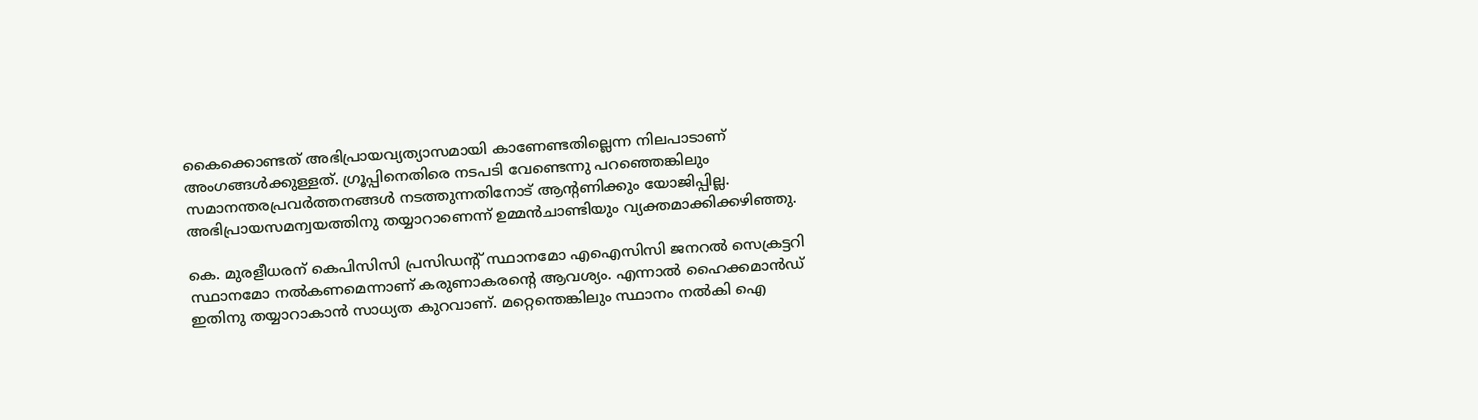കൈക്കൊണ്ടത് അഭിപ്രായവ്യത്യാസമായി കാണേണ്ടതില്ലെന്ന നിലപാടാണ് അംഗങ്ങള്‍ക്കുള്ളത്. ഗ്രൂപ്പിനെതിരെ നടപടി വേണ്ടെന്നു പറഞ്ഞെങ്കിലും സമാനന്തരപ്രവര്‍ത്തനങ്ങള്‍ നടത്തുന്നതിനോട് ആന്റണിക്കും യോജിപ്പില്ല. അഭിപ്രായസമന്വയത്തിനു തയ്യാറാണെന്ന് ഉമ്മന്‍ചാണ്ടിയും വ്യക്തമാക്കിക്കഴിഞ്ഞു.

കെ. മുരളീധരന് കെപിസിസി പ്രസിഡന്റ് സ്ഥാനമോ എഐസിസി ജനറല്‍ സെക്രട്ടറി സ്ഥാനമോ നല്‍കണമെന്നാണ് കരുണാകരന്റെ ആവശ്യം. എന്നാല്‍ ഹൈക്കമാന്‍ഡ് ഇതിനു തയ്യാറാകാന്‍ സാധ്യത കുറവാണ്. മറ്റെന്തെങ്കിലും സ്ഥാനം നല്‍കി ഐ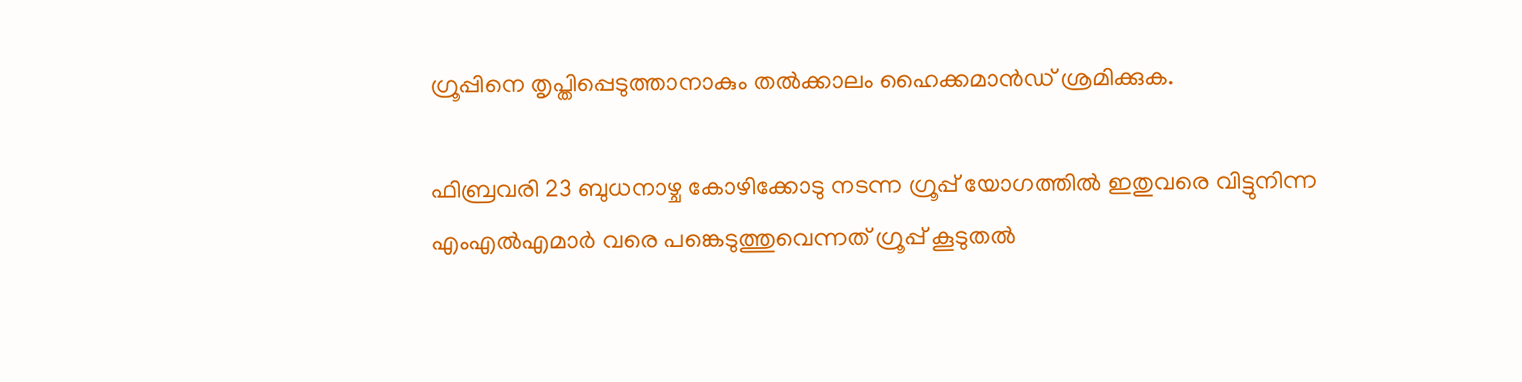ഗ്രൂപ്പിനെ തൃപ്തിപ്പെടുത്താനാകും തല്‍ക്കാലം ഹൈക്കമാന്‍ഡ് ശ്രമിക്കുക.

ഫിബ്രവരി 23 ബുധനാഴ്ച കോഴിക്കോടു നടന്ന ഗ്രൂപ്പ് യോഗത്തില്‍ ഇതുവരെ വിട്ടുനിന്ന എംഎല്‍എമാര്‍ വരെ പങ്കെടുത്തുവെന്നത് ഗ്രൂപ്പ് കൂടുതല്‍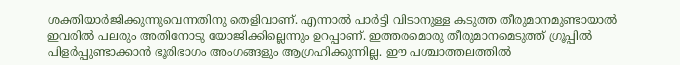ശക്തിയാര്‍ജിക്കുന്നുവെന്നതിനു തെളിവാണ്. എന്നാല്‍ പാര്‍ട്ടി വിടാനുള്ള കടുത്ത തീരുമാനമുണ്ടായാല്‍ ഇവരില്‍ പലരും അതിനോടു യോജിക്കില്ലെന്നും ഉറപ്പാണ്. ഇത്തരമൊരു തീരുമാനമെടുത്ത് ഗ്രൂപ്പില്‍ പിളര്‍പ്പുണ്ടാക്കാന്‍ ഭൂരിഭാഗം അംഗങ്ങളും ആഗ്രഹിക്കുന്നില്ല. ഈ പശ്ചാത്തലത്തില്‍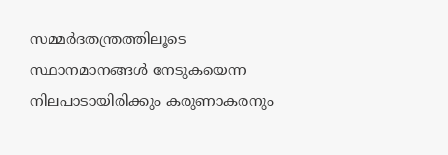സമ്മര്‍ദതന്ത്രത്തിലൂടെ സ്ഥാനമാനങ്ങള്‍ നേടുകയെന്ന നിലപാടായിരിക്കും കരുണാകരനും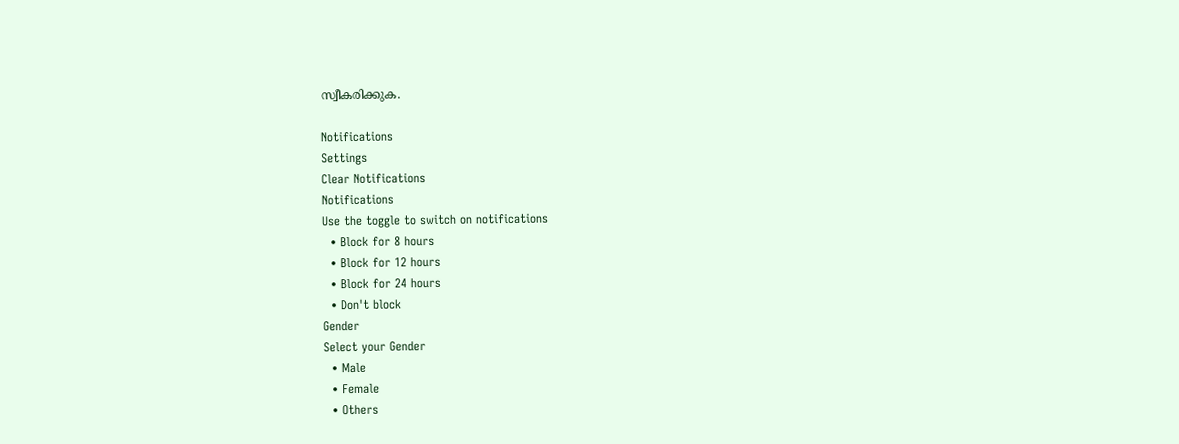സ്വീകരിക്കുക.

Notifications
Settings
Clear Notifications
Notifications
Use the toggle to switch on notifications
  • Block for 8 hours
  • Block for 12 hours
  • Block for 24 hours
  • Don't block
Gender
Select your Gender
  • Male
  • Female
  • Others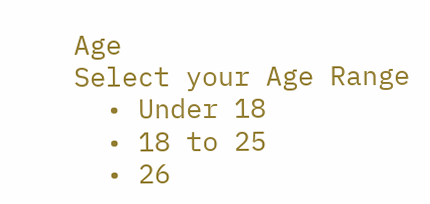Age
Select your Age Range
  • Under 18
  • 18 to 25
  • 26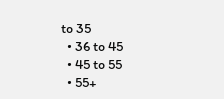to 35
  • 36 to 45
  • 45 to 55
  • 55+